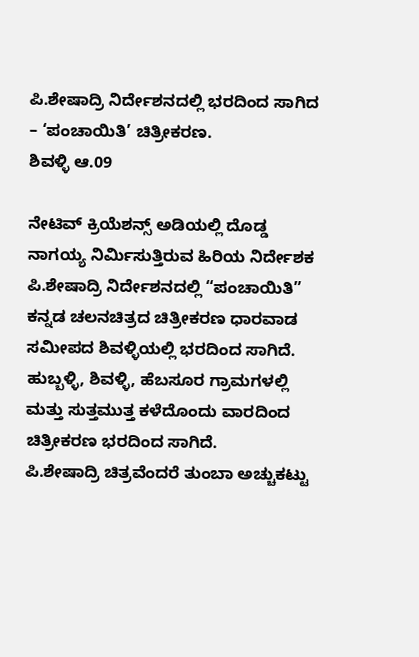ಪಿ.ಶೇಷಾದ್ರಿ ನಿರ್ದೇಶನದಲ್ಲಿ ಭರದಿಂದ ಸಾಗಿದ – ‘ಪಂಚಾಯಿತಿ’ ಚಿತ್ರೀಕರಣ.
ಶಿವಳ್ಳಿ ಆ.09

ನೇಟಿವ್ ಕ್ರಿಯೆಶನ್ಸ್ ಅಡಿಯಲ್ಲಿ ದೊಡ್ಡ ನಾಗಯ್ಯ ನಿರ್ಮಿಸುತ್ತಿರುವ ಹಿರಿಯ ನಿರ್ದೇಶಕ ಪಿ.ಶೇಷಾದ್ರಿ ನಿರ್ದೇಶನದಲ್ಲಿ “ಪಂಚಾಯಿತಿ” ಕನ್ನಡ ಚಲನಚಿತ್ರದ ಚಿತ್ರೀಕರಣ ಧಾರವಾಡ ಸಮೀಪದ ಶಿವಳ್ಳಿಯಲ್ಲಿ ಭರದಿಂದ ಸಾಗಿದೆ.
ಹುಬ್ಬಳ್ಳಿ, ಶಿವಳ್ಳಿ, ಹೆಬಸೂರ ಗ್ರಾಮಗಳಲ್ಲಿ ಮತ್ತು ಸುತ್ತಮುತ್ತ ಕಳೆದೊಂದು ವಾರದಿಂದ ಚಿತ್ರೀಕರಣ ಭರದಿಂದ ಸಾಗಿದೆ.
ಪಿ.ಶೇಷಾದ್ರಿ ಚಿತ್ರವೆಂದರೆ ತುಂಬಾ ಅಚ್ಚುಕಟ್ಟು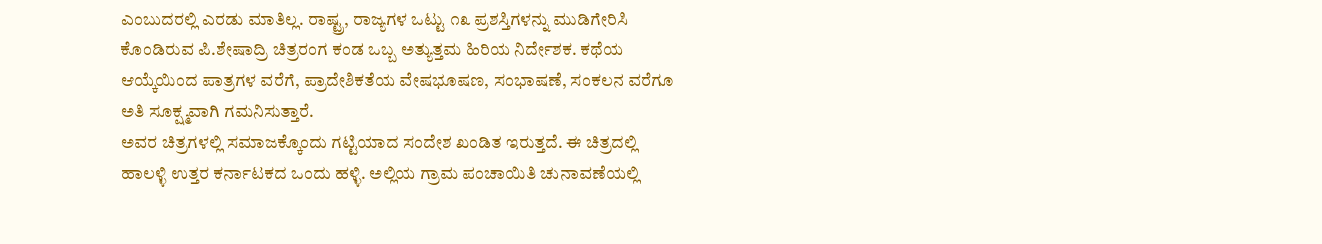ಎಂಬುದರಲ್ಲಿ ಎರಡು ಮಾತಿಲ್ಲ. ರಾಷ್ಟ್ರ, ರಾಜ್ಯಗಳ ಒಟ್ಟು ೧೩ ಪ್ರಶಸ್ತಿಗಳನ್ನು ಮುಡಿಗೇರಿಸಿ ಕೊಂಡಿರುವ ಪಿ.ಶೇಷಾದ್ರಿ ಚಿತ್ರರಂಗ ಕಂಡ ಒಬ್ಬ ಅತ್ಯುತ್ತಮ ಹಿರಿಯ ನಿರ್ದೇಶಕ. ಕಥೆಯ ಆಯ್ಕೆಯಿಂದ ಪಾತ್ರಗಳ ವರೆಗೆ, ಪ್ರಾದೇಶಿಕತೆಯ ವೇಷಭೂಷಣ, ಸಂಭಾಷಣೆ, ಸಂಕಲನ ವರೆಗೂ ಅತಿ ಸೂಕ್ಷ್ಮವಾಗಿ ಗಮನಿಸುತ್ತಾರೆ.
ಅವರ ಚಿತ್ರಗಳಲ್ಲಿ ಸಮಾಜಕ್ಕೊಂದು ಗಟ್ಟಿಯಾದ ಸಂದೇಶ ಖಂಡಿತ ಇರುತ್ತದೆ. ಈ ಚಿತ್ರದಲ್ಲಿ ಹಾಲಳ್ಳಿ ಉತ್ತರ ಕರ್ನಾಟಕದ ಒಂದು ಹಳ್ಳಿ. ಅಲ್ಲಿಯ ಗ್ರಾಮ ಪಂಚಾಯಿತಿ ಚುನಾವಣೆಯಲ್ಲಿ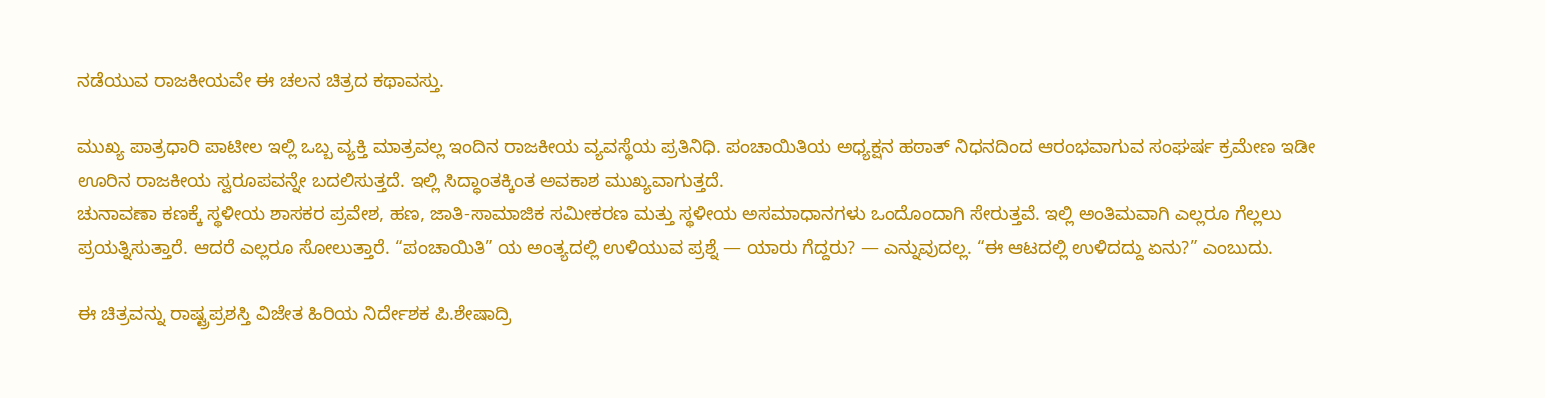ನಡೆಯುವ ರಾಜಕೀಯವೇ ಈ ಚಲನ ಚಿತ್ರದ ಕಥಾವಸ್ತು.

ಮುಖ್ಯ ಪಾತ್ರಧಾರಿ ಪಾಟೀಲ ಇಲ್ಲಿ ಒಬ್ಬ ವ್ಯಕ್ತಿ ಮಾತ್ರವಲ್ಲ ಇಂದಿನ ರಾಜಕೀಯ ವ್ಯವಸ್ಥೆಯ ಪ್ರತಿನಿಧಿ. ಪಂಚಾಯಿತಿಯ ಅಧ್ಯಕ್ಷನ ಹಠಾತ್ ನಿಧನದಿಂದ ಆರಂಭವಾಗುವ ಸಂಘರ್ಷ ಕ್ರಮೇಣ ಇಡೀ ಊರಿನ ರಾಜಕೀಯ ಸ್ವರೂಪವನ್ನೇ ಬದಲಿಸುತ್ತದೆ. ಇಲ್ಲಿ ಸಿದ್ಧಾಂತಕ್ಕಿಂತ ಅವಕಾಶ ಮುಖ್ಯವಾಗುತ್ತದೆ.
ಚುನಾವಣಾ ಕಣಕ್ಕೆ ಸ್ಥಳೀಯ ಶಾಸಕರ ಪ್ರವೇಶ, ಹಣ, ಜಾತಿ-ಸಾಮಾಜಿಕ ಸಮೀಕರಣ ಮತ್ತು ಸ್ಥಳೀಯ ಅಸಮಾಧಾನಗಳು ಒಂದೊಂದಾಗಿ ಸೇರುತ್ತವೆ. ಇಲ್ಲಿ ಅಂತಿಮವಾಗಿ ಎಲ್ಲರೂ ಗೆಲ್ಲಲು ಪ್ರಯತ್ನಿಸುತ್ತಾರೆ. ಆದರೆ ಎಲ್ಲರೂ ಸೋಲುತ್ತಾರೆ. “ಪಂಚಾಯಿತಿ” ಯ ಅಂತ್ಯದಲ್ಲಿ ಉಳಿಯುವ ಪ್ರಶ್ನೆ — ಯಾರು ಗೆದ್ದರು? — ಎನ್ನುವುದಲ್ಲ. “ಈ ಆಟದಲ್ಲಿ ಉಳಿದದ್ದು ಏನು?” ಎಂಬುದು.

ಈ ಚಿತ್ರವನ್ನು ರಾಷ್ಟ್ರಪ್ರಶಸ್ತಿ ವಿಜೇತ ಹಿರಿಯ ನಿರ್ದೇಶಕ ಪಿ.ಶೇಷಾದ್ರಿ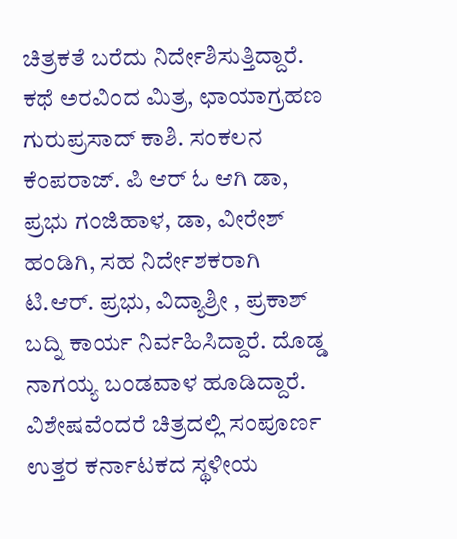ಚಿತ್ರಕತೆ ಬರೆದು ನಿರ್ದೇಶಿಸುತ್ತಿದ್ದಾರೆ. ಕಥೆ ಅರವಿಂದ ಮಿತ್ರ, ಛಾಯಾಗ್ರಹಣ ಗುರುಪ್ರಸಾದ್ ಕಾಶಿ. ಸಂಕಲನ ಕೆಂಪರಾಜ್. ಪಿ ಆರ್ ಓ ಆಗಿ ಡಾ, ಪ್ರಭು ಗಂಜಿಹಾಳ, ಡಾ, ವೀರೇಶ್ ಹಂಡಿಗಿ, ಸಹ ನಿರ್ದೇಶಕರಾಗಿ ಟಿ.ಆರ್. ಪ್ರಭು, ವಿದ್ಯಾಶ್ರೀ , ಪ್ರಕಾಶ್ ಬದ್ನಿ ಕಾರ್ಯ ನಿರ್ವಹಿಸಿದ್ದಾರೆ. ದೊಡ್ಡ ನಾಗಯ್ಯ ಬಂಡವಾಳ ಹೂಡಿದ್ದಾರೆ.
ವಿಶೇಷವೆಂದರೆ ಚಿತ್ರದಲ್ಲಿ ಸಂಪೂರ್ಣ ಉತ್ತರ ಕರ್ನಾಟಕದ ಸ್ಥಳೀಯ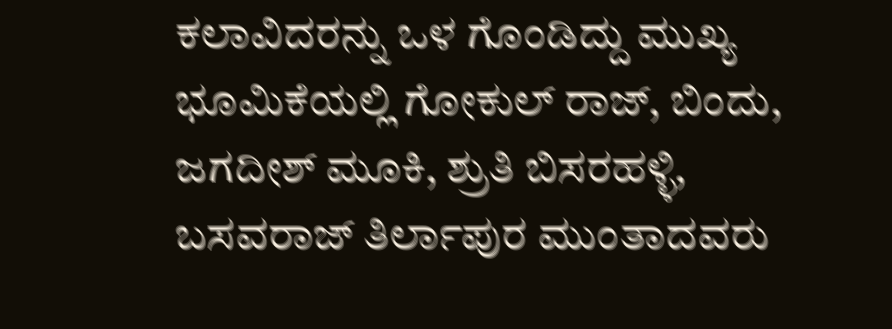ಕಲಾವಿದರನ್ನು ಒಳ ಗೊಂಡಿದ್ದು ಮುಖ್ಯ ಭೂಮಿಕೆಯಲ್ಲಿ ಗೋಕುಲ್ ರಾಜ್, ಬಿಂದು, ಜಗದೀಶ್ ಮೂಕಿ, ಶ್ರುತಿ ಬಿಸರಹಳ್ಳಿ, ಬಸವರಾಜ್ ತಿರ್ಲಾಪುರ ಮುಂತಾದವರು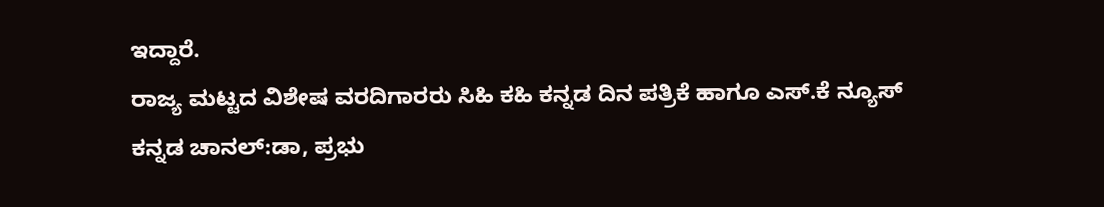ಇದ್ದಾರೆ.
ರಾಜ್ಯ ಮಟ್ಟದ ವಿಶೇಷ ವರದಿಗಾರರು ಸಿಹಿ ಕಹಿ ಕನ್ನಡ ದಿನ ಪತ್ರಿಕೆ ಹಾಗೂ ಎಸ್.ಕೆ ನ್ಯೂಸ್ ಕನ್ನಡ ಚಾನಲ್:ಡಾ, ಪ್ರಭು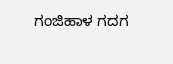ಗಂಜಿಹಾಳ ಗದಗ